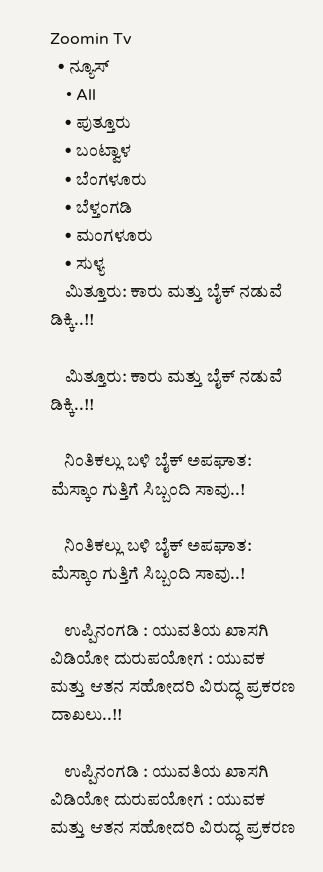Zoomin Tv
  • ನ್ಯೂಸ್
    • All
    • ಪುತ್ತೂರು
    • ಬಂಟ್ವಾಳ
    • ಬೆಂಗಳೂರು
    • ಬೆಳ್ತಂಗಡಿ
    • ಮಂಗಳೂರು
    • ಸುಳ್ಯ
    ಮಿತ್ತೂರು: ಕಾರು ಮತ್ತು ಬೈಕ್ ನಡುವೆ ಡಿಕ್ಕಿ..!!

    ಮಿತ್ತೂರು: ಕಾರು ಮತ್ತು ಬೈಕ್ ನಡುವೆ ಡಿಕ್ಕಿ..!!

    ನಿಂತಿಕಲ್ಲು ಬಳಿ ಬೈಕ್ ಅಪಘಾತ: ಮೆಸ್ಕಾಂ ಗುತ್ತಿಗೆ ಸಿಬ್ಬಂದಿ ಸಾವು..!

    ನಿಂತಿಕಲ್ಲು ಬಳಿ ಬೈಕ್ ಅಪಘಾತ: ಮೆಸ್ಕಾಂ ಗುತ್ತಿಗೆ ಸಿಬ್ಬಂದಿ ಸಾವು..!

    ಉಪ್ಪಿನಂಗಡಿ : ಯುವತಿಯ ಖಾಸಗಿ ವಿಡಿಯೋ ದುರುಪಯೋಗ : ಯುವಕ ಮತ್ತು ಆತನ ಸಹೋದರಿ ವಿರುದ್ಧ ಪ್ರಕರಣ ದಾಖಲು..!!

    ಉಪ್ಪಿನಂಗಡಿ : ಯುವತಿಯ ಖಾಸಗಿ ವಿಡಿಯೋ ದುರುಪಯೋಗ : ಯುವಕ ಮತ್ತು ಆತನ ಸಹೋದರಿ ವಿರುದ್ಧ ಪ್ರಕರಣ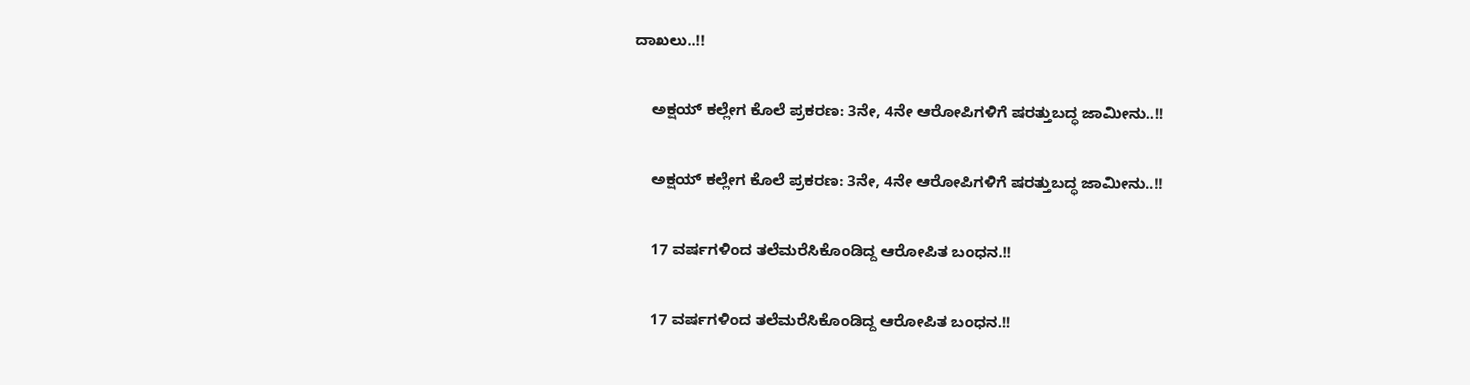ದಾಖಲು..!!

    ಅಕ್ಷಯ್ ಕಲ್ಲೇಗ ಕೊಲೆ ಪ್ರಕರಣ: 3ನೇ, 4ನೇ ಆರೋಪಿಗಳಿಗೆ ಷರತ್ತುಬದ್ಧ ಜಾಮೀನು..!!

    ಅಕ್ಷಯ್ ಕಲ್ಲೇಗ ಕೊಲೆ ಪ್ರಕರಣ: 3ನೇ, 4ನೇ ಆರೋಪಿಗಳಿಗೆ ಷರತ್ತುಬದ್ಧ ಜಾಮೀನು..!!

    17 ವರ್ಷಗಳಿಂದ ತಲೆಮರೆಸಿಕೊಂಡಿದ್ದ ಆರೋಪಿತ ಬಂಧನ.!!

    17 ವರ್ಷಗಳಿಂದ ತಲೆಮರೆಸಿಕೊಂಡಿದ್ದ ಆರೋಪಿತ ಬಂಧನ.!!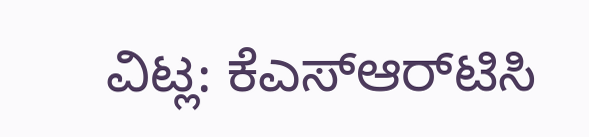ವಿಟ್ಲ: ಕೆಎಸ್‌ಆರ್‌ಟಿಸಿ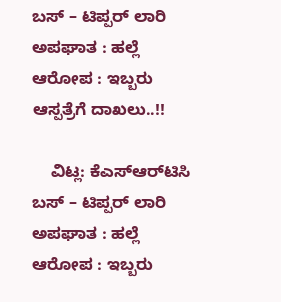ಬಸ್ – ಟಿಪ್ಪರ್ ಲಾರಿ ಅಪಘಾತ : ಹಲ್ಲೆ ಆರೋಪ : ಇಬ್ಬರು ಆಸ್ಪತ್ರೆಗೆ ದಾಖಲು..!!

    ವಿಟ್ಲ: ಕೆಎಸ್‌ಆರ್‌ಟಿಸಿ ಬಸ್ – ಟಿಪ್ಪರ್ ಲಾರಿ ಅಪಘಾತ : ಹಲ್ಲೆ ಆರೋಪ : ಇಬ್ಬರು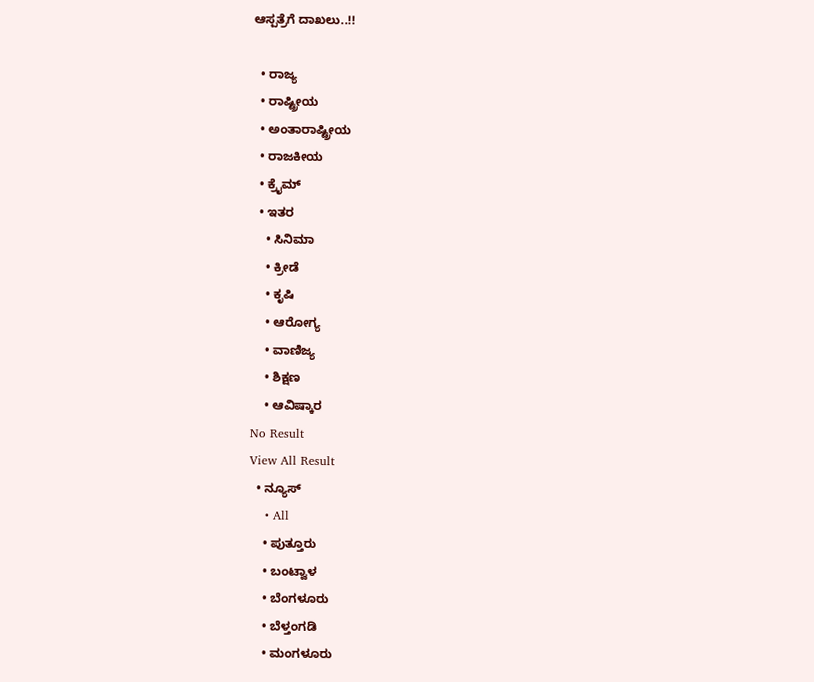ಆಸ್ಪತ್ರೆಗೆ ದಾಖಲು..!!

  • ರಾಜ್ಯ
  • ರಾಷ್ಟ್ರೀಯ
  • ಅಂತಾರಾಷ್ಟ್ರೀಯ
  • ರಾಜಕೀಯ
  • ಕ್ರೈಮ್
  • ಇತರ
    • ಸಿನಿಮಾ
    • ಕ್ರೀಡೆ
    • ಕೃಷಿ
    • ಆರೋಗ್ಯ
    • ವಾಣಿಜ್ಯ
    • ಶಿಕ್ಷಣ
    • ಆವಿಷ್ಕಾರ
No Result
View All Result
  • ನ್ಯೂಸ್
    • All
    • ಪುತ್ತೂರು
    • ಬಂಟ್ವಾಳ
    • ಬೆಂಗಳೂರು
    • ಬೆಳ್ತಂಗಡಿ
    • ಮಂಗಳೂರು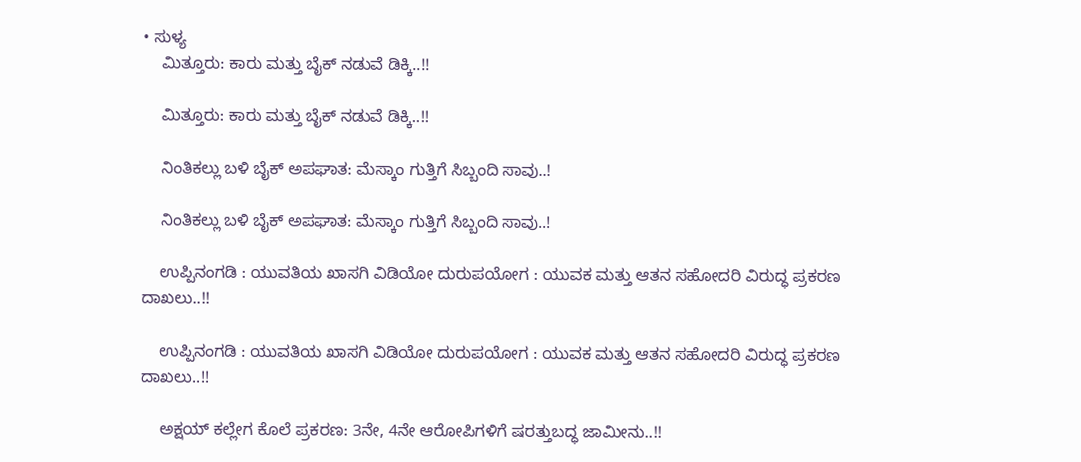• ಸುಳ್ಯ
    ಮಿತ್ತೂರು: ಕಾರು ಮತ್ತು ಬೈಕ್ ನಡುವೆ ಡಿಕ್ಕಿ..!!

    ಮಿತ್ತೂರು: ಕಾರು ಮತ್ತು ಬೈಕ್ ನಡುವೆ ಡಿಕ್ಕಿ..!!

    ನಿಂತಿಕಲ್ಲು ಬಳಿ ಬೈಕ್ ಅಪಘಾತ: ಮೆಸ್ಕಾಂ ಗುತ್ತಿಗೆ ಸಿಬ್ಬಂದಿ ಸಾವು..!

    ನಿಂತಿಕಲ್ಲು ಬಳಿ ಬೈಕ್ ಅಪಘಾತ: ಮೆಸ್ಕಾಂ ಗುತ್ತಿಗೆ ಸಿಬ್ಬಂದಿ ಸಾವು..!

    ಉಪ್ಪಿನಂಗಡಿ : ಯುವತಿಯ ಖಾಸಗಿ ವಿಡಿಯೋ ದುರುಪಯೋಗ : ಯುವಕ ಮತ್ತು ಆತನ ಸಹೋದರಿ ವಿರುದ್ಧ ಪ್ರಕರಣ ದಾಖಲು..!!

    ಉಪ್ಪಿನಂಗಡಿ : ಯುವತಿಯ ಖಾಸಗಿ ವಿಡಿಯೋ ದುರುಪಯೋಗ : ಯುವಕ ಮತ್ತು ಆತನ ಸಹೋದರಿ ವಿರುದ್ಧ ಪ್ರಕರಣ ದಾಖಲು..!!

    ಅಕ್ಷಯ್ ಕಲ್ಲೇಗ ಕೊಲೆ ಪ್ರಕರಣ: 3ನೇ, 4ನೇ ಆರೋಪಿಗಳಿಗೆ ಷರತ್ತುಬದ್ಧ ಜಾಮೀನು..!!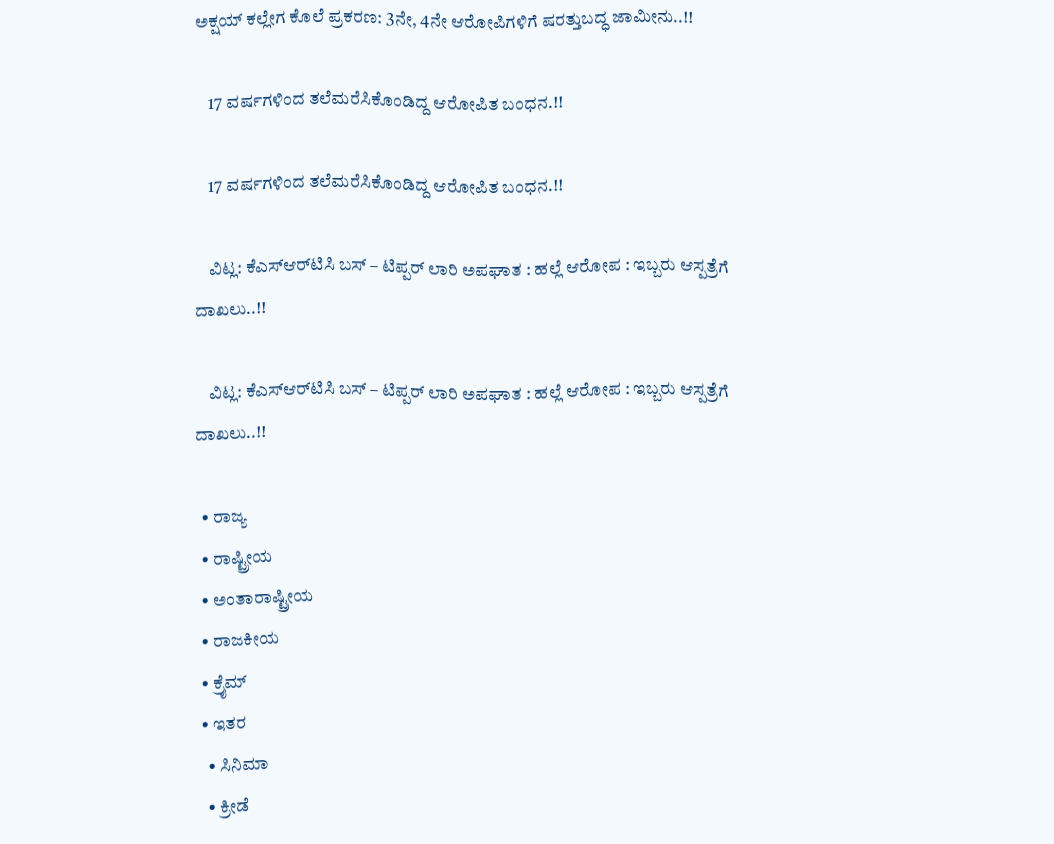ಅಕ್ಷಯ್ ಕಲ್ಲೇಗ ಕೊಲೆ ಪ್ರಕರಣ: 3ನೇ, 4ನೇ ಆರೋಪಿಗಳಿಗೆ ಷರತ್ತುಬದ್ಧ ಜಾಮೀನು..!!

    17 ವರ್ಷಗಳಿಂದ ತಲೆಮರೆಸಿಕೊಂಡಿದ್ದ ಆರೋಪಿತ ಬಂಧನ.!!

    17 ವರ್ಷಗಳಿಂದ ತಲೆಮರೆಸಿಕೊಂಡಿದ್ದ ಆರೋಪಿತ ಬಂಧನ.!!

    ವಿಟ್ಲ: ಕೆಎಸ್‌ಆರ್‌ಟಿಸಿ ಬಸ್ – ಟಿಪ್ಪರ್ ಲಾರಿ ಅಪಘಾತ : ಹಲ್ಲೆ ಆರೋಪ : ಇಬ್ಬರು ಆಸ್ಪತ್ರೆಗೆ ದಾಖಲು..!!

    ವಿಟ್ಲ: ಕೆಎಸ್‌ಆರ್‌ಟಿಸಿ ಬಸ್ – ಟಿಪ್ಪರ್ ಲಾರಿ ಅಪಘಾತ : ಹಲ್ಲೆ ಆರೋಪ : ಇಬ್ಬರು ಆಸ್ಪತ್ರೆಗೆ ದಾಖಲು..!!

  • ರಾಜ್ಯ
  • ರಾಷ್ಟ್ರೀಯ
  • ಅಂತಾರಾಷ್ಟ್ರೀಯ
  • ರಾಜಕೀಯ
  • ಕ್ರೈಮ್
  • ಇತರ
    • ಸಿನಿಮಾ
    • ಕ್ರೀಡೆ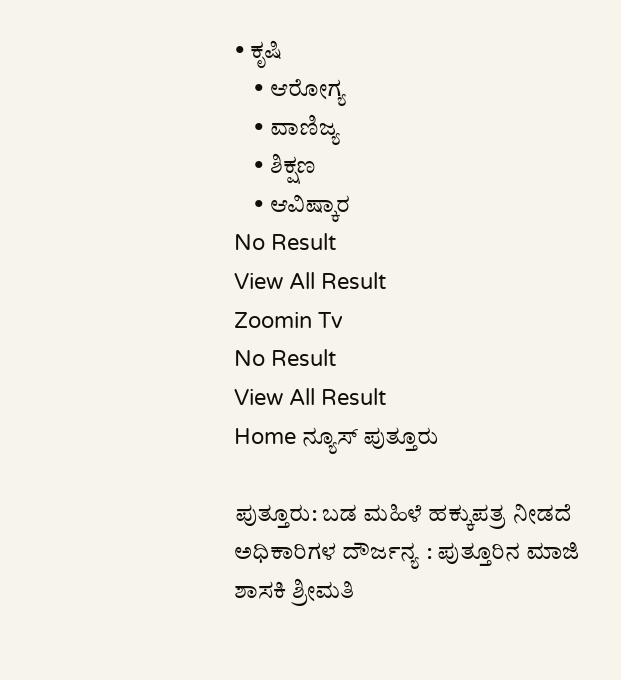• ಕೃಷಿ
    • ಆರೋಗ್ಯ
    • ವಾಣಿಜ್ಯ
    • ಶಿಕ್ಷಣ
    • ಆವಿಷ್ಕಾರ
No Result
View All Result
Zoomin Tv
No Result
View All Result
Home ನ್ಯೂಸ್ ಪುತ್ತೂರು

ಪುತ್ತೂರು: ಬಡ ಮಹಿಳೆ ಹಕ್ಕುಪತ್ರ ನೀಡದೆ ಅಧಿಕಾರಿಗಳ ದೌರ್ಜನ್ಯ : ಪುತ್ತೂರಿನ ಮಾಜಿ ಶಾಸಕಿ ಶ್ರೀಮತಿ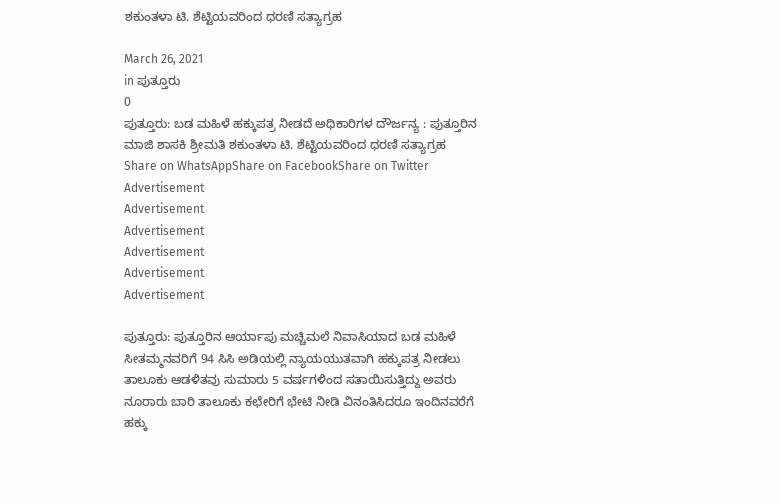ಶಕುಂತಳಾ‌ ಟಿ. ಶೆಟ್ಟಿಯವರಿಂದ ಧರಣಿ ಸತ್ಯಾಗ್ರಹ

March 26, 2021
in ಪುತ್ತೂರು
0
ಪುತ್ತೂರು: ಬಡ ಮಹಿಳೆ ಹಕ್ಕುಪತ್ರ ನೀಡದೆ ಅಧಿಕಾರಿಗಳ ದೌರ್ಜನ್ಯ : ಪುತ್ತೂರಿನ ಮಾಜಿ ಶಾಸಕಿ ಶ್ರೀಮತಿ ಶಕುಂತಳಾ‌ ಟಿ. ಶೆಟ್ಟಿಯವರಿಂದ ಧರಣಿ ಸತ್ಯಾಗ್ರಹ
Share on WhatsAppShare on FacebookShare on Twitter
Advertisement
Advertisement
Advertisement
Advertisement
Advertisement
Advertisement

ಪುತ್ತೂರು: ಪುತ್ತೂರಿನ ಆರ್ಯಾಪು ಮಚ್ಚಿಮಲೆ ನಿವಾಸಿಯಾದ ಬಡ ಮಹಿಳೆ ಸೀತಮ್ಮನವರಿಗೆ 94 ಸಿಸಿ ಅಡಿಯಲ್ಲಿ ನ್ಯಾಯಯುತವಾಗಿ ಹಕ್ಕುಪತ್ರ ನೀಡಲು ತಾಲೂಕು ಆಡಳಿತವು ಸುಮಾರು 5 ವರ್ಷಗಳಿಂದ ಸತಾಯಿಸುತ್ತಿದ್ದು ಅವರು ನೂರಾರು ಬಾರಿ ತಾಲೂಕು ಕಛೇರಿಗೆ ಭೇಟಿ ನೀಡಿ ವಿನಂತಿಸಿದರೂ ಇಂದಿನವರೆಗೆ ಹಕ್ಕು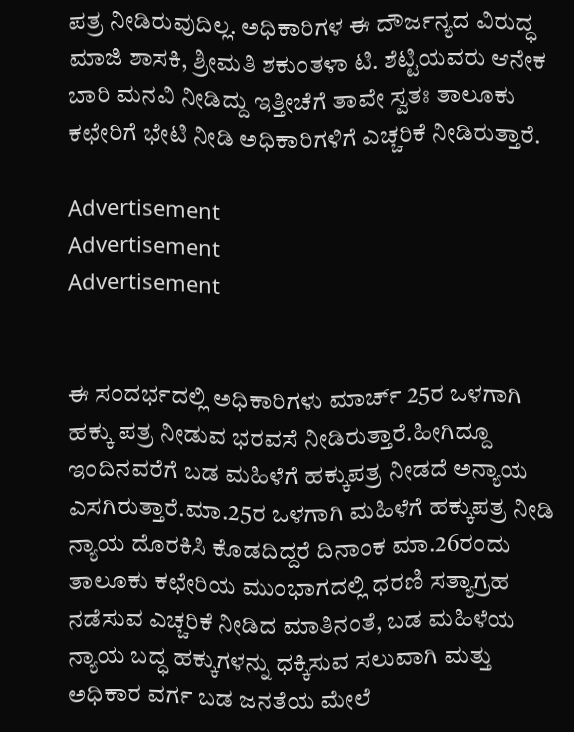ಪತ್ರ ನೀಡಿರುವುದಿಲ್ಲ. ಅಧಿಕಾರಿಗಳ ಈ ದೌರ್ಜನ್ಯದ ವಿರುದ್ಧ ಮಾಜಿ ಶಾಸಕಿ, ಶ್ರೀಮತಿ ಶಕುಂತಳಾ ಟಿ. ಶೆಟ್ಟಿಯವರು ಆನೇಕ ಬಾರಿ ಮನವಿ ನೀಡಿದ್ದು ಇತ್ತೀಚೆಗೆ ತಾವೇ ಸ್ವತಃ ತಾಲೂಕು ಕಛೇರಿಗೆ ಭೇಟಿ ನೀಡಿ ಅಧಿಕಾರಿಗಳಿಗೆ ಎಚ್ಚರಿಕೆ ನೀಡಿರುತ್ತಾರೆ.

Advertisement
Advertisement
Advertisement


ಈ ಸಂದರ್ಭದಲ್ಲಿ ಅಧಿಕಾರಿಗಳು ಮಾರ್ಚ್ 25ರ ಒಳಗಾಗಿ ಹಕ್ಕು ಪತ್ರ ನೀಡುವ ಭರವಸೆ ನೀಡಿರುತ್ತಾರೆ.ಹೀಗಿದ್ದೂ ಇಂದಿನವರೆಗೆ ಬಡ ಮಹಿಳೆಗೆ ಹಕ್ಕುಪತ್ರ ನೀಡದೆ ಅನ್ಯಾಯ ಎಸಗಿರುತ್ತಾರೆ.ಮಾ.25ರ ಒಳಗಾಗಿ ಮಹಿಳೆಗೆ ಹಕ್ಕುಪತ್ರ ನೀಡಿ ನ್ಯಾಯ ದೊರಕಿಸಿ ಕೊಡದಿದ್ದರೆ ದಿನಾಂಕ ಮಾ.26ರಂದು ತಾಲೂಕು ಕಛೇರಿಯ ಮುಂಭಾಗದಲ್ಲಿ ಧರಣಿ ಸತ್ಯಾಗ್ರಹ ನಡೆಸುವ ಎಚ್ಚರಿಕೆ ನೀಡಿದ ಮಾತಿನಂತೆ, ಬಡ ಮಹಿಳೆಯ ನ್ಯಾಯ ಬದ್ಧ ಹಕ್ಕುಗಳನ್ನು ಧಕ್ಕಿಸುವ ಸಲುವಾಗಿ ಮತ್ತು ಅಧಿಕಾರ ವರ್ಗ ಬಡ ಜನತೆಯ ಮೇಲೆ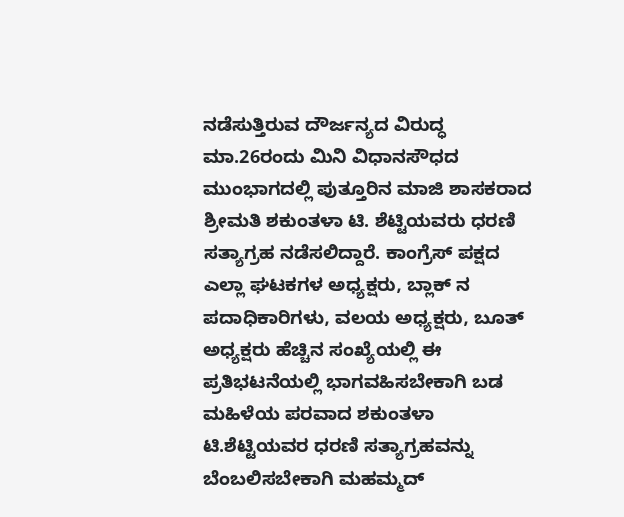ನಡೆಸುತ್ತಿರುವ ದೌರ್ಜನ್ಯದ ವಿರುದ್ಧ ಮಾ.26ರಂದು ಮಿನಿ ವಿಧಾನಸೌಧದ ಮುಂಭಾಗದಲ್ಲಿ ಪುತ್ತೂರಿನ ಮಾಜಿ ಶಾಸಕರಾದ ಶ್ರೀಮತಿ ಶಕುಂತಳಾ‌ ಟಿ. ಶೆಟ್ಟಿಯವರು ಧರಣಿ ಸತ್ಯಾಗ್ರಹ ನಡೆಸಲಿದ್ದಾರೆ. ಕಾಂಗ್ರೆಸ್ ಪಕ್ಷದ ಎಲ್ಲಾ ಘಟಕಗಳ ಅಧ್ಯಕ್ಷರು, ಬ್ಲಾಕ್ ನ ಪದಾಧಿಕಾರಿಗಳು, ವಲಯ ಅಧ್ಯಕ್ಷರು, ಬೂತ್ ಅಧ್ಯಕ್ಷರು ಹೆಚ್ಚಿನ ಸಂಖ್ಯೆಯಲ್ಲಿ ಈ ಪ್ರತಿಭಟನೆಯಲ್ಲಿ ಭಾಗವಹಿಸಬೇಕಾಗಿ ಬಡ ಮಹಿಳೆಯ ಪರವಾದ ಶಕುಂತಳಾ ಟಿ‌.ಶೆಟ್ಟಿಯವರ ಧರಣಿ ಸತ್ಯಾಗ್ರಹವನ್ನು ಬೆಂಬಲಿಸಬೇಕಾಗಿ ಮಹಮ್ಮದ್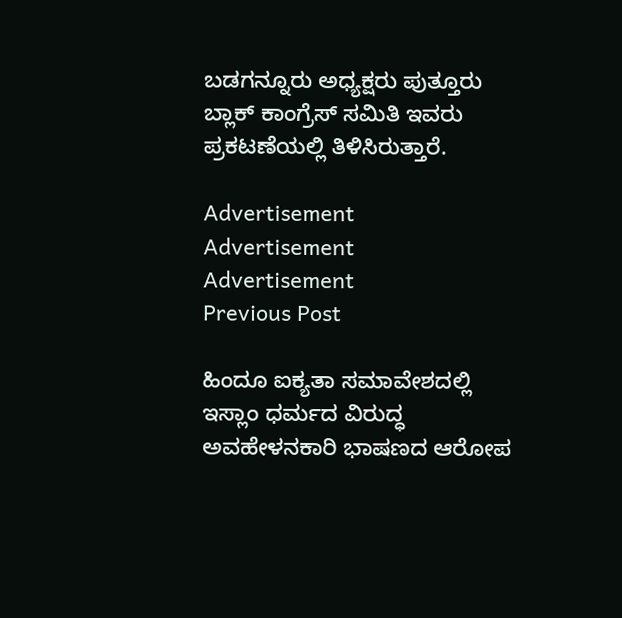ಬಡಗನ್ನೂರು ಅಧ್ಯಕ್ಷರು ಪುತ್ತೂರು ಬ್ಲಾಕ್ ಕಾಂಗ್ರೆಸ್ ಸಮಿತಿ ಇವರು ಪ್ರಕಟಣೆಯಲ್ಲಿ ತಿಳಿಸಿರುತ್ತಾರೆ.

Advertisement
Advertisement
Advertisement
Previous Post

ಹಿಂದೂ ಐಕ್ಯತಾ ಸಮಾವೇಶದಲ್ಲಿ ಇಸ್ಲಾಂ ಧರ್ಮದ ವಿರುದ್ಧ ಅವಹೇಳನಕಾರಿ ಭಾಷಣದ ಆರೋಪ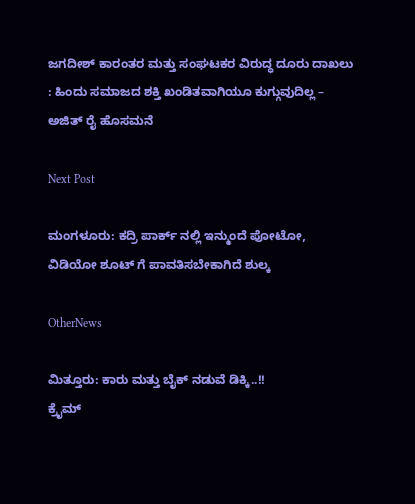ಜಗದೀಶ್ ಕಾರಂತರ ಮತ್ತು ಸಂಘಟಕರ ವಿರುದ್ಧ ದೂರು ದಾಖಲು : ಹಿಂದು ಸಮಾಜದ ಶಕ್ತಿ ಖಂಡಿತವಾಗಿಯೂ ಕುಗ್ಗುವುದಿಲ್ಲ – ಅಜಿತ್ ರೈ ಹೊಸಮನೆ

Next Post

ಮಂಗಳೂರು: ಕದ್ರಿ ಪಾರ್ಕ್ ನಲ್ಲಿ ಇನ್ಮುಂದೆ ಪೋಟೋ, ವಿಡಿಯೋ ಶೂಟ್ ಗೆ ಪಾವತಿಸಬೇಕಾಗಿದೆ ಶುಲ್ಕ

OtherNews

ಮಿತ್ತೂರು: ಕಾರು ಮತ್ತು ಬೈಕ್ ನಡುವೆ ಡಿಕ್ಕಿ..!!
ಕ್ರೈಮ್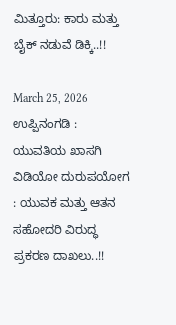ಮಿತ್ತೂರು: ಕಾರು ಮತ್ತು ಬೈಕ್ ನಡುವೆ ಡಿಕ್ಕಿ..!!

March 25, 2026
ಉಪ್ಪಿನಂಗಡಿ : ಯುವತಿಯ ಖಾಸಗಿ ವಿಡಿಯೋ ದುರುಪಯೋಗ : ಯುವಕ ಮತ್ತು ಆತನ ಸಹೋದರಿ ವಿರುದ್ಧ ಪ್ರಕರಣ ದಾಖಲು..!!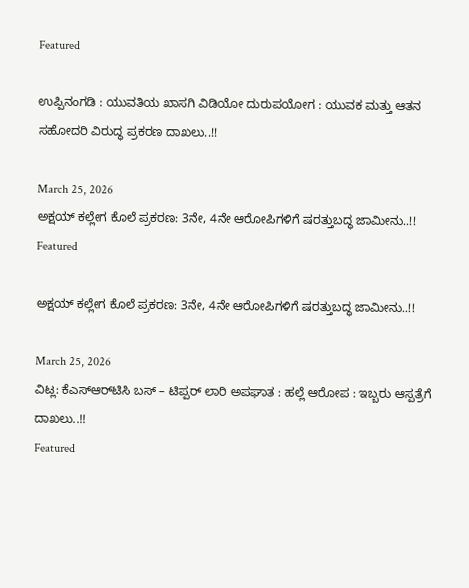Featured

ಉಪ್ಪಿನಂಗಡಿ : ಯುವತಿಯ ಖಾಸಗಿ ವಿಡಿಯೋ ದುರುಪಯೋಗ : ಯುವಕ ಮತ್ತು ಆತನ ಸಹೋದರಿ ವಿರುದ್ಧ ಪ್ರಕರಣ ದಾಖಲು..!!

March 25, 2026
ಅಕ್ಷಯ್ ಕಲ್ಲೇಗ ಕೊಲೆ ಪ್ರಕರಣ: 3ನೇ, 4ನೇ ಆರೋಪಿಗಳಿಗೆ ಷರತ್ತುಬದ್ಧ ಜಾಮೀನು..!!
Featured

ಅಕ್ಷಯ್ ಕಲ್ಲೇಗ ಕೊಲೆ ಪ್ರಕರಣ: 3ನೇ, 4ನೇ ಆರೋಪಿಗಳಿಗೆ ಷರತ್ತುಬದ್ಧ ಜಾಮೀನು..!!

March 25, 2026
ವಿಟ್ಲ: ಕೆಎಸ್‌ಆರ್‌ಟಿಸಿ ಬಸ್ – ಟಿಪ್ಪರ್ ಲಾರಿ ಅಪಘಾತ : ಹಲ್ಲೆ ಆರೋಪ : ಇಬ್ಬರು ಆಸ್ಪತ್ರೆಗೆ ದಾಖಲು..!!
Featured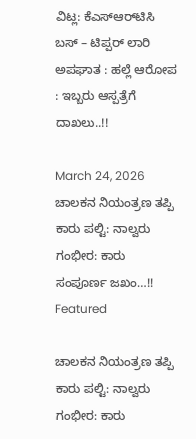ವಿಟ್ಲ: ಕೆಎಸ್‌ಆರ್‌ಟಿಸಿ ಬಸ್ – ಟಿಪ್ಪರ್ ಲಾರಿ ಅಪಘಾತ : ಹಲ್ಲೆ ಆರೋಪ : ಇಬ್ಬರು ಆಸ್ಪತ್ರೆಗೆ ದಾಖಲು..!!

March 24, 2026
ಚಾಲಕನ ನಿಯಂತ್ರಣ ತಪ್ಪಿ ಕಾರು ಪಲ್ಟಿ: ನಾಲ್ವರು ಗಂಭೀರ: ಕಾರು ಸಂಪೂರ್ಣ ಜಖಂ…!!
Featured

ಚಾಲಕನ ನಿಯಂತ್ರಣ ತಪ್ಪಿ ಕಾರು ಪಲ್ಟಿ: ನಾಲ್ವರು ಗಂಭೀರ: ಕಾರು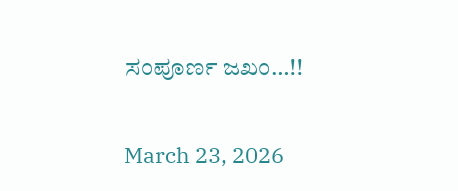ಸಂಪೂರ್ಣ ಜಖಂ…!!

March 23, 2026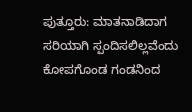ಪುತ್ತೂರು: ಮಾತನಾಡಿದಾಗ ಸರಿಯಾಗಿ ಸ್ಪಂದಿಸಲಿಲ್ಲವೆಂದು ಕೋಪಗೊಂಡ ಗಂಡನಿಂದ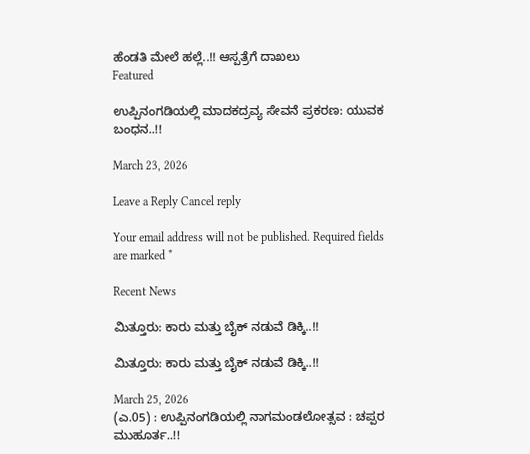ಹೆಂಡತಿ ಮೇಲೆ ಹಲ್ಲೆ..!! ಆಸ್ಪತ್ರೆಗೆ ದಾಖಲು
Featured

ಉಪ್ಪಿನಂಗಡಿಯಲ್ಲಿ ಮಾದಕದ್ರವ್ಯ ಸೇವನೆ ಪ್ರಕರಣ: ಯುವಕ ಬಂಧನ..!!

March 23, 2026

Leave a Reply Cancel reply

Your email address will not be published. Required fields are marked *

Recent News

ಮಿತ್ತೂರು: ಕಾರು ಮತ್ತು ಬೈಕ್ ನಡುವೆ ಡಿಕ್ಕಿ..!!

ಮಿತ್ತೂರು: ಕಾರು ಮತ್ತು ಬೈಕ್ ನಡುವೆ ಡಿಕ್ಕಿ..!!

March 25, 2026
(ಎ.05) : ಉಪ್ಪಿನಂಗಡಿಯಲ್ಲಿ ನಾಗಮಂಡಲೋತ್ಸವ : ಚಪ್ಪರ ಮುಹೂರ್ತ..!!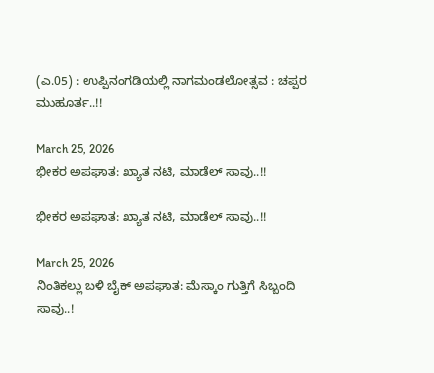(ಎ.05) : ಉಪ್ಪಿನಂಗಡಿಯಲ್ಲಿ ನಾಗಮಂಡಲೋತ್ಸವ : ಚಪ್ಪರ ಮುಹೂರ್ತ..!!

March 25, 2026
ಭೀಕರ ಅಪಘಾತ: ಖ್ಯಾತ ನಟಿ, ಮಾಡೆಲ್‌ ಸಾವು..!!

ಭೀಕರ ಅಪಘಾತ: ಖ್ಯಾತ ನಟಿ, ಮಾಡೆಲ್‌ ಸಾವು..!!

March 25, 2026
ನಿಂತಿಕಲ್ಲು ಬಳಿ ಬೈಕ್ ಅಪಘಾತ: ಮೆಸ್ಕಾಂ ಗುತ್ತಿಗೆ ಸಿಬ್ಬಂದಿ ಸಾವು..!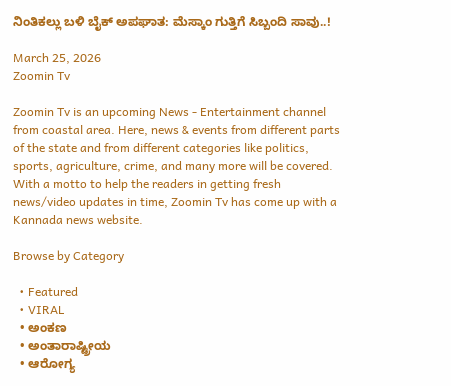ನಿಂತಿಕಲ್ಲು ಬಳಿ ಬೈಕ್ ಅಪಘಾತ: ಮೆಸ್ಕಾಂ ಗುತ್ತಿಗೆ ಸಿಬ್ಬಂದಿ ಸಾವು..!

March 25, 2026
Zoomin Tv

Zoomin Tv is an upcoming News - Entertainment channel from coastal area. Here, news & events from different parts of the state and from different categories like politics, sports, agriculture, crime, and many more will be covered. With a motto to help the readers in getting fresh news/video updates in time, Zoomin Tv has come up with a Kannada news website.

Browse by Category

  • Featured
  • VIRAL
  • ಅಂಕಣ
  • ಅಂತಾರಾಷ್ಟ್ರೀಯ
  • ಆರೋಗ್ಯ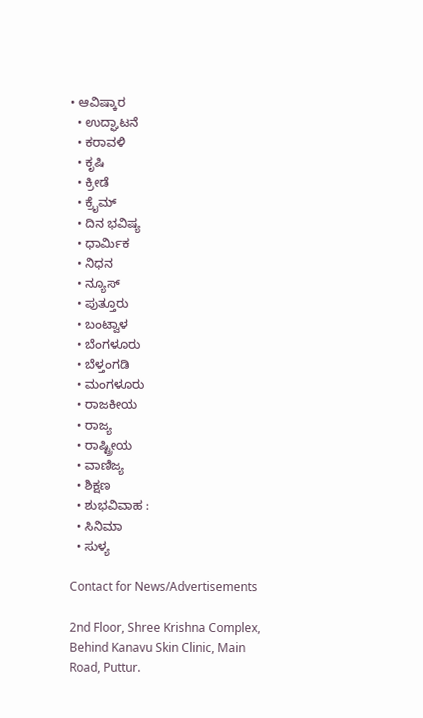• ಆವಿಷ್ಕಾರ
  • ಉದ್ಘಾಟನೆ
  • ಕರಾವಳಿ
  • ಕೃಷಿ
  • ಕ್ರೀಡೆ
  • ಕ್ರೈಮ್
  • ದಿನ ಭವಿಷ್ಯ
  • ಧಾರ್ಮಿಕ
  • ನಿಧನ
  • ನ್ಯೂಸ್
  • ಪುತ್ತೂರು
  • ಬಂಟ್ವಾಳ
  • ಬೆಂಗಳೂರು
  • ಬೆಳ್ತಂಗಡಿ
  • ಮಂಗಳೂರು
  • ರಾಜಕೀಯ
  • ರಾಜ್ಯ
  • ರಾಷ್ಟ್ರೀಯ
  • ವಾಣಿಜ್ಯ
  • ಶಿಕ್ಷಣ
  • ಶುಭವಿವಾಹ :
  • ಸಿನಿಮಾ
  • ಸುಳ್ಯ

Contact for News/Advertisements

2nd Floor, Shree Krishna Complex,
Behind Kanavu Skin Clinic, Main Road, Puttur.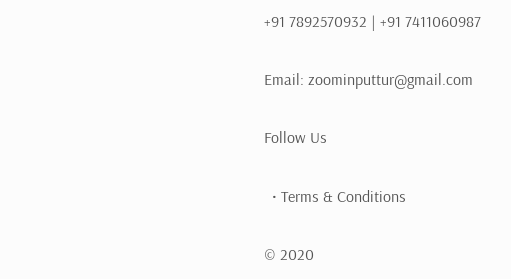+91 7892570932 | +91 7411060987

Email: zoominputtur@gmail.com

Follow Us

  • Terms & Conditions

© 2020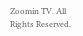Zoomin TV. All Rights Reserved.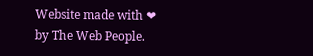Website made with ❤ by The Web People.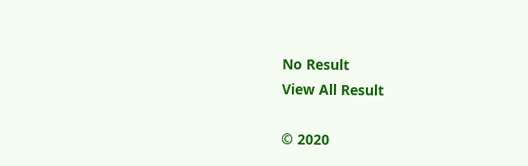No Result
View All Result

© 2020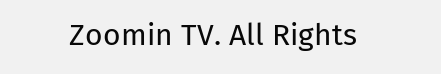Zoomin TV. All Rights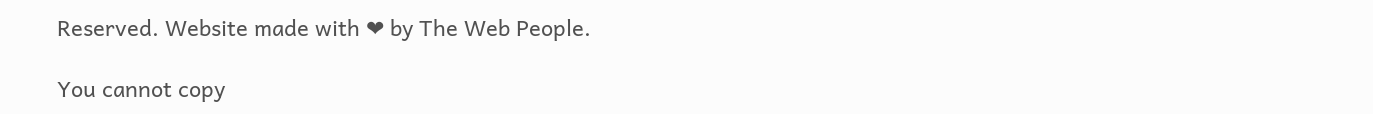Reserved. Website made with ❤ by The Web People.

You cannot copy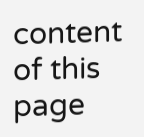content of this page